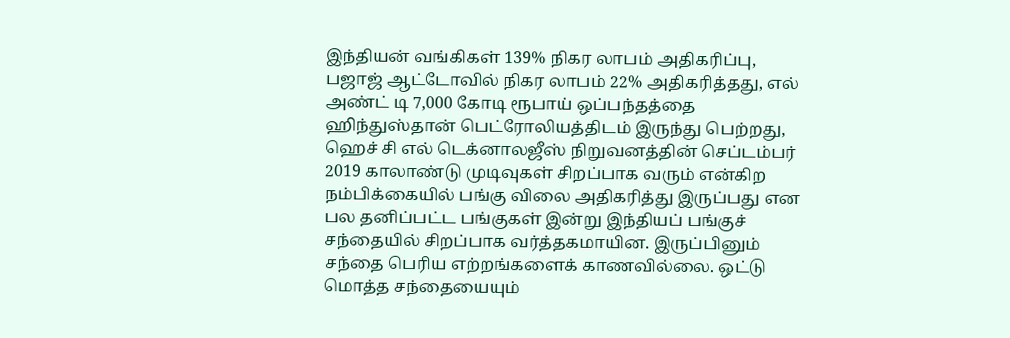இந்தியன் வங்கிகள் 139% நிகர லாபம் அதிகரிப்பு, பஜாஜ் ஆட்டோவில் நிகர லாபம் 22% அதிகரித்தது, எல் அண்ட் டி 7,000 கோடி ரூபாய் ஒப்பந்தத்தை ஹிந்துஸ்தான் பெட்ரோலியத்திடம் இருந்து பெற்றது, ஹெச் சி எல் டெக்னாலஜீஸ் நிறுவனத்தின் செப்டம்பர் 2019 காலாண்டு முடிவுகள் சிறப்பாக வரும் என்கிற நம்பிக்கையில் பங்கு விலை அதிகரித்து இருப்பது என பல தனிப்பட்ட பங்குகள் இன்று இந்தியப் பங்குச் சந்தையில் சிறப்பாக வர்த்தகமாயின. இருப்பினும் சந்தை பெரிய எற்றங்களைக் காணவில்லை. ஒட்டு மொத்த சந்தையையும்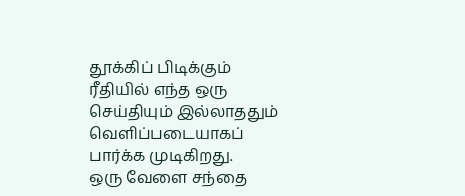தூக்கிப் பிடிக்கும் ரீதியில் எந்த ஒரு செய்தியும் இல்லாததும் வெளிப்படையாகப் பார்க்க முடிகிறது.
ஒரு வேளை சந்தை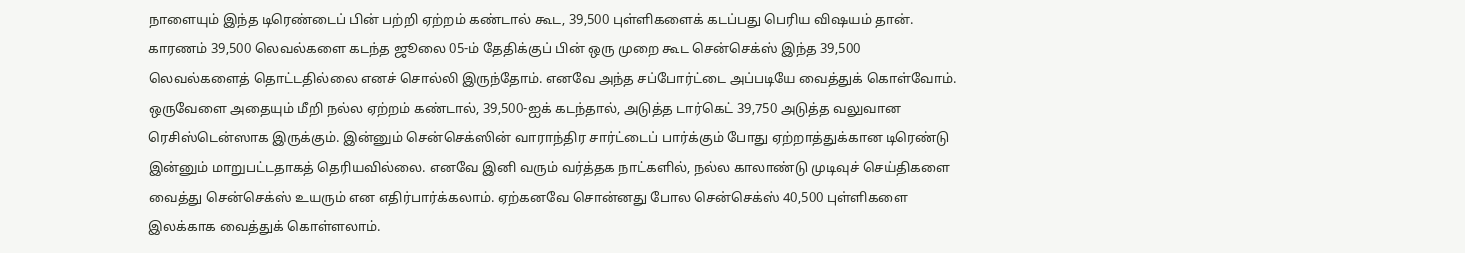நாளையும் இந்த டிரெண்டைப் பின் பற்றி ஏற்றம் கண்டால் கூட, 39,500 புள்ளிகளைக் கடப்பது பெரிய விஷயம் தான். காரணம் 39,500 லெவல்களை கடந்த ஜூலை 05-ம் தேதிக்குப் பின் ஒரு முறை கூட சென்செக்ஸ் இந்த 39,500 லெவல்களைத் தொட்டதில்லை எனச் சொல்லி இருந்தோம். எனவே அந்த சப்போர்ட்டை அப்படியே வைத்துக் கொள்வோம். ஒருவேளை அதையும் மீறி நல்ல ஏற்றம் கண்டால், 39,500-ஐக் கடந்தால், அடுத்த டார்கெட் 39,750 அடுத்த வலுவான ரெசிஸ்டென்ஸாக இருக்கும். இன்னும் சென்செக்ஸின் வாராந்திர சார்ட்டைப் பார்க்கும் போது ஏற்றாத்துக்கான டிரெண்டு இன்னும் மாறுபட்டதாகத் தெரியவில்லை. எனவே இனி வரும் வர்த்தக நாட்களில், நல்ல காலாண்டு முடிவுச் செய்திகளை வைத்து சென்செக்ஸ் உயரும் என எதிர்பார்க்கலாம். ஏற்கனவே சொன்னது போல சென்செக்ஸ் 40,500 புள்ளிகளை இலக்காக வைத்துக் கொள்ளலாம்.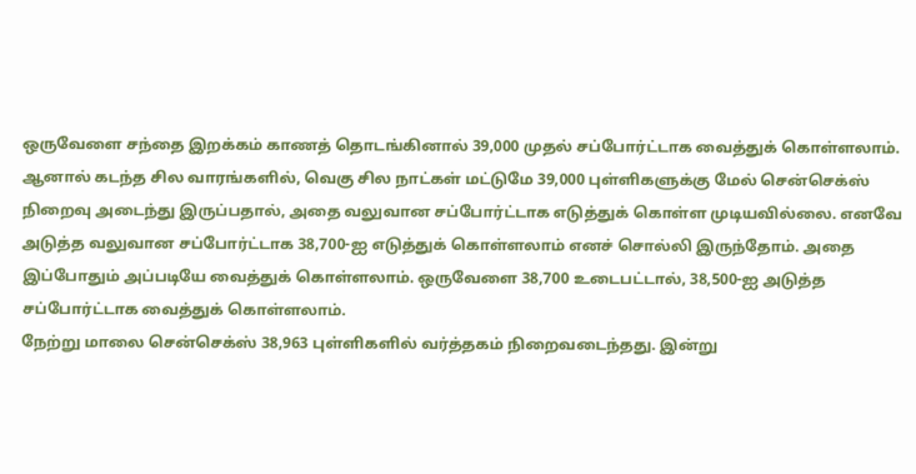ஒருவேளை சந்தை இறக்கம் காணத் தொடங்கினால் 39,000 முதல் சப்போர்ட்டாக வைத்துக் கொள்ளலாம். ஆனால் கடந்த சில வாரங்களில், வெகு சில நாட்கள் மட்டுமே 39,000 புள்ளிகளுக்கு மேல் சென்செக்ஸ் நிறைவு அடைந்து இருப்பதால், அதை வலுவான சப்போர்ட்டாக எடுத்துக் கொள்ள முடியவில்லை. எனவே அடுத்த வலுவான சப்போர்ட்டாக 38,700-ஐ எடுத்துக் கொள்ளலாம் எனச் சொல்லி இருந்தோம். அதை இப்போதும் அப்படியே வைத்துக் கொள்ளலாம். ஒருவேளை 38,700 உடைபட்டால், 38,500-ஐ அடுத்த சப்போர்ட்டாக வைத்துக் கொள்ளலாம்.
நேற்று மாலை சென்செக்ஸ் 38,963 புள்ளிகளில் வர்த்தகம் நிறைவடைந்தது. இன்று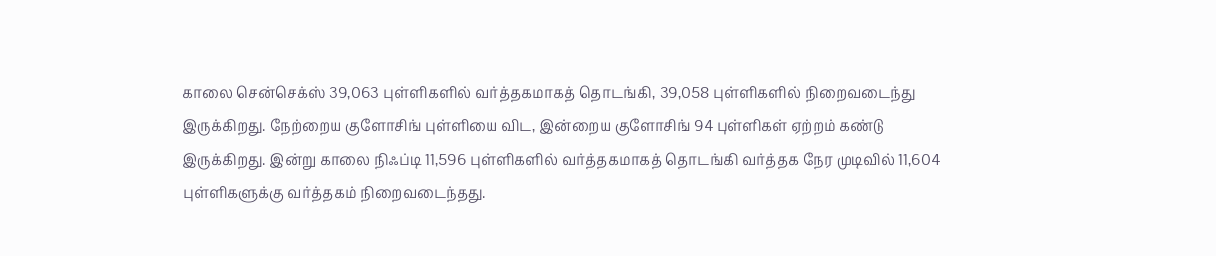காலை சென்செக்ஸ் 39,063 புள்ளிகளில் வர்த்தகமாகத் தொடங்கி, 39,058 புள்ளிகளில் நிறைவடைந்து இருக்கிறது. நேற்றைய குளோசிங் புள்ளியை விட, இன்றைய குளோசிங் 94 புள்ளிகள் ஏற்றம் கண்டு இருக்கிறது. இன்று காலை நிஃப்டி 11,596 புள்ளிகளில் வர்த்தகமாகத் தொடங்கி வர்த்தக நேர முடிவில் 11,604 புள்ளிகளுக்கு வர்த்தகம் நிறைவடைந்தது.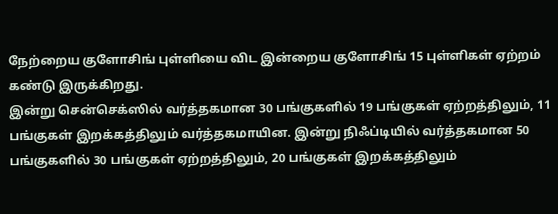நேற்றைய குளோசிங் புள்ளியை விட இன்றைய குளோசிங் 15 புள்ளிகள் ஏற்றம் கண்டு இருக்கிறது.
இன்று சென்செக்ஸில் வர்த்தகமான 30 பங்குகளில் 19 பங்குகள் ஏற்றத்திலும், 11 பங்குகள் இறக்கத்திலும் வர்த்தகமாயின. இன்று நிஃப்டியில் வர்த்தகமான 50 பங்குகளில் 30 பங்குகள் ஏற்றத்திலும், 20 பங்குகள் இறக்கத்திலும்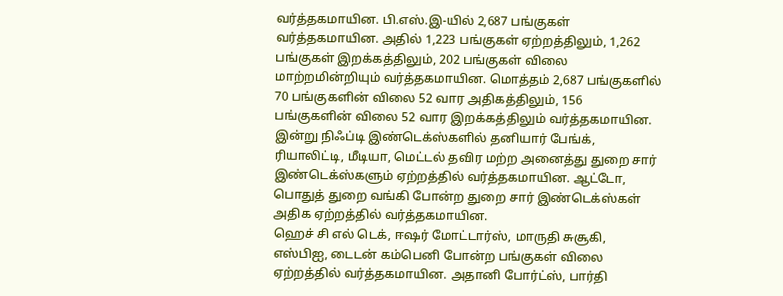வர்த்தகமாயின. பி.எஸ்.இ-யில் 2,687 பங்குகள் வர்த்தகமாயின. அதில் 1,223 பங்குகள் ஏற்றத்திலும், 1,262 பங்குகள் இறக்கத்திலும், 202 பங்குகள் விலை மாற்றமின்றியும் வர்த்தகமாயின. மொத்தம் 2,687 பங்குகளில் 70 பங்குகளின் விலை 52 வார அதிகத்திலும், 156 பங்குகளின் விலை 52 வார இறக்கத்திலும் வர்த்தகமாயின.
இன்று நிஃப்டி இண்டெக்ஸ்களில் தனியார் பேங்க், ரியாலிட்டி, மீடியா, மெட்டல் தவிர மற்ற அனைத்து துறை சார் இண்டெக்ஸ்களும் ஏற்றத்தில் வர்த்தகமாயின. ஆட்டோ, பொதுத் துறை வங்கி போன்ற துறை சார் இண்டெக்ஸ்கள் அதிக ஏற்றத்தில் வர்த்தகமாயின.
ஹெச் சி எல் டெக், ஈஷர் மோட்டார்ஸ், மாருதி சுசூகி, எஸ்பிஐ, டைடன் கம்பெனி போன்ற பங்குகள் விலை ஏற்றத்தில் வர்த்தகமாயின. அதானி போர்ட்ஸ், பார்தி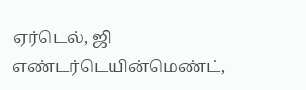ஏர்டெல், ஜி எண்டர்டெயின்மெண்ட்,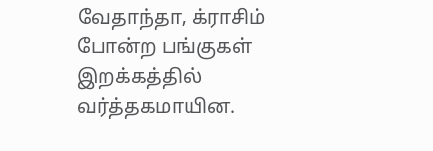வேதாந்தா, க்ராசிம் போன்ற பங்குகள் இறக்கத்தில் வர்த்தகமாயின.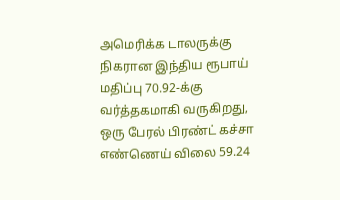அமெரிக்க டாலருக்கு நிகரான இந்திய ரூபாய் மதிப்பு 70.92-க்கு வர்த்தகமாகி வருகிறது, ஒரு பேரல் பிரண்ட் கச்சா எண்ணெய் விலை 59.24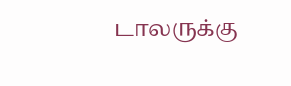டாலருக்கு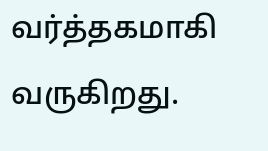வர்த்தகமாகி வருகிறது.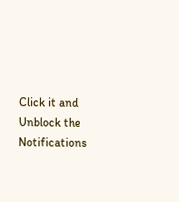Click it and Unblock the Notifications